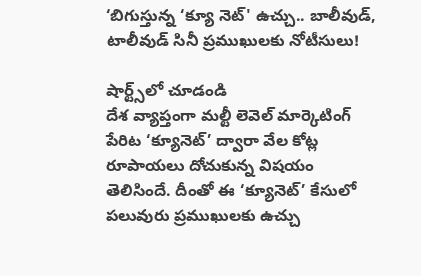‘బిగుస్తున్న ‘క్యూ నెట్' ఉచ్చు.. బాలీవుడ్, టాలీవుడ్ సినీ ప్రముఖులకు నోటీసులు!

షార్ట్స్‌లో చూడండి
దేశ వ్యాప్తంగా మల్టీ లెవెల్ మార్కెటింగ్ పేరిట ‘క్యూనెట్’ ద్వారా వేల కోట్ల రూపాయలు దోచుకున్న విషయం తెలిసిందే. దీంతో ఈ ‘క్యూనెట్’ కేసులో పలువురు ప్రముఖులకు ఉచ్చు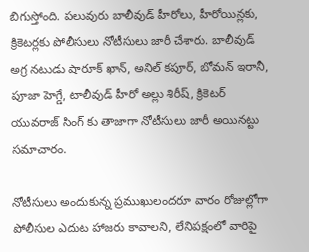బిగుస్తోంది. పలువురు బాలీవుడ్ హీరోలు, హీరోయిన్లకు, క్రికెటర్లకు పోలీసులు నోటీసులు జారీ చేశారు. బాలీవుడ్ అగ్ర నటుడు షారూక్ ఖాన్, అనిల్ కపూర్, బోమన్ ఇరానీ, పూజా హెగ్డే, టాలీవుడ్ హీరో అల్లు శిరీష్, క్రికెటర్ యువరాజ్ సింగ్ కు తాజాగా నోటీసులు జారీ అయినట్టు సమాచారం.

నోటీసులు అందుకున్న ప్రముఖులందరూ వారం రోజుల్లోగా పోలీసుల ఎదుట హాజరు కావాలని, లేనిపక్షంలో వారిపై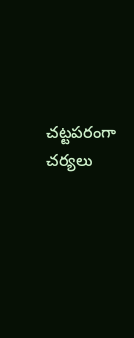చట్టపరంగా చర్యలు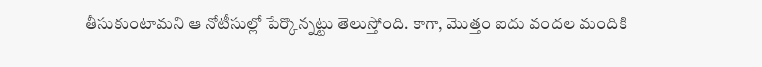తీసుకుంటామని ఆ నోటీసుల్లో పేర్కొన్నట్టు తెలుస్తోంది. కాగా, మొత్తం ఐదు వందల మందికి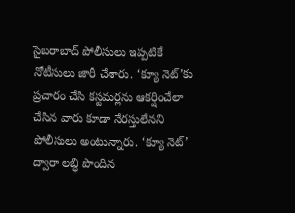సైబరాబాద్ పోలీసులు ఇప్పటికే నోటీసులు జారీ చేశారు. ‘క్యూ నెట్’కు ప్రచారం చేసి కస్టమర్లను ఆకర్షించేలా చేసిన వారు కూడా నేరస్తులేనని పోలీసులు అంటున్నారు. ‘క్యూ నెట్’ ద్వారా లబ్ధి పొందిన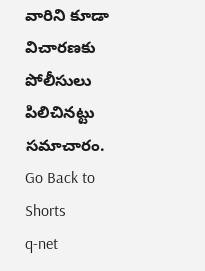వారిని కూడా విచారణకు పోలీసులు పిలిచినట్టు సమాచారం.
Go Back to Shorts
q-net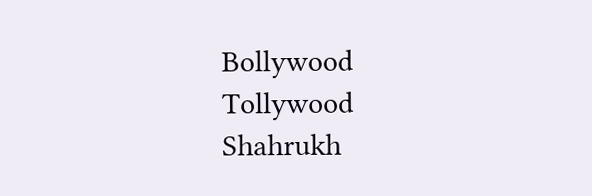Bollywood
Tollywood
Shahrukh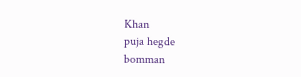Khan
puja hegde
bomman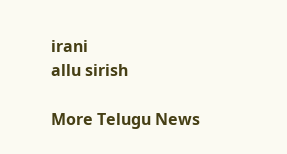irani
allu sirish

More Telugu News